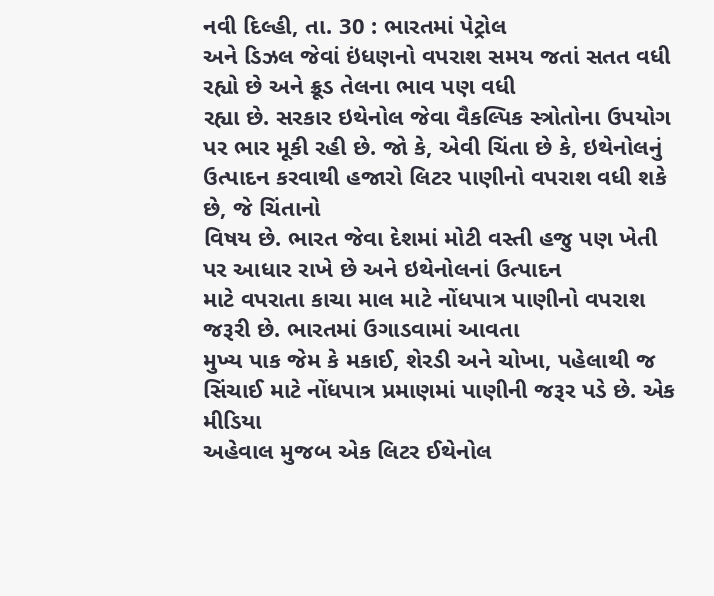નવી દિલ્હી, તા. 30 : ભારતમાં પેટ્રોલ
અને ડિઝલ જેવાં ઇંધણનો વપરાશ સમય જતાં સતત વધી રહ્યો છે અને ક્રૂડ તેલના ભાવ પણ વધી
રહ્યા છે. સરકાર ઇથેનોલ જેવા વૈકલ્પિક સ્ત્રોતોના ઉપયોગ પર ભાર મૂકી રહી છે. જો કે, એવી ચિંતા છે કે, ઇથેનોલનું
ઉત્પાદન કરવાથી હજારો લિટર પાણીનો વપરાશ વધી શકે છે, જે ચિંતાનો
વિષય છે. ભારત જેવા દેશમાં મોટી વસ્તી હજુ પણ ખેતી પર આધાર રાખે છે અને ઇથેનોલનાં ઉત્પાદન
માટે વપરાતા કાચા માલ માટે નોંધપાત્ર પાણીનો વપરાશ જરૂરી છે. ભારતમાં ઉગાડવામાં આવતા
મુખ્ય પાક જેમ કે મકાઈ, શેરડી અને ચોખા, પહેલાથી જ સિંચાઈ માટે નોંધપાત્ર પ્રમાણમાં પાણીની જરૂર પડે છે. એક મીડિયા
અહેવાલ મુજબ એક લિટર ઈથેનોલ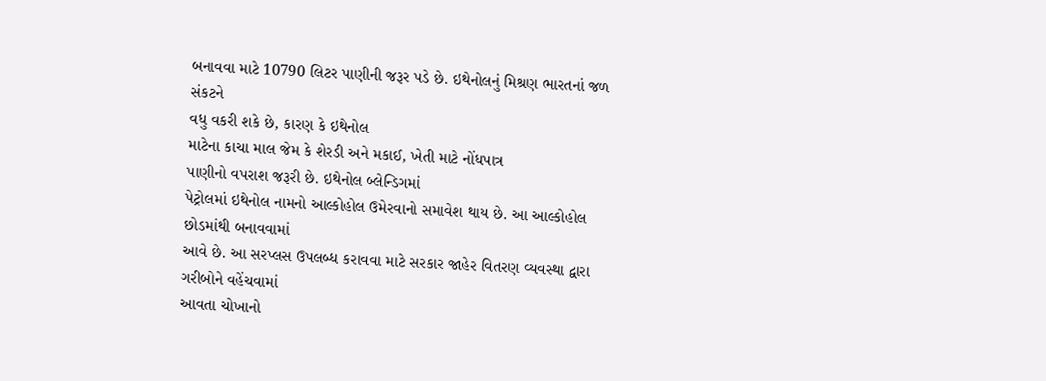બનાવવા માટે 10790 લિટર પાણીની જરૂર પડે છે. ઇથેનોલનું મિશ્રણ ભારતનાં જળ સંકટને
વધુ વકરી શકે છે, કારણ કે ઇથેનોલ
માટેના કાચા માલ જેમ કે શેરડી અને મકાઈ, ખેતી માટે નોંધપાત્ર
પાણીનો વપરાશ જરૂરી છે. ઇથેનોલ બ્લેન્ડિગમાં
પેટ્રોલમાં ઇથેનોલ નામનો આલ્કોહોલ ઉમેરવાનો સમાવેશ થાય છે. આ આલ્કોહોલ છોડમાંથી બનાવવામાં
આવે છે. આ સરપ્લસ ઉપલબ્ધ કરાવવા માટે સરકાર જાહેર વિતરણ વ્યવસ્થા દ્વારા ગરીબોને વહેંચવામાં
આવતા ચોખાનો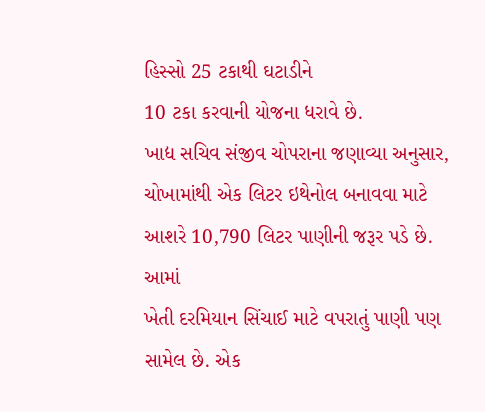હિસ્સો 25 ટકાથી ઘટાડીને
10 ટકા કરવાની યોજના ધરાવે છે.
ખાદ્ય સચિવ સંજીવ ચોપરાના જણાવ્યા અનુસાર, ચોખામાંથી એક લિટર ઇથેનોલ બનાવવા માટે આશરે 10,790 લિટર પાણીની જરૂર પડે છે. આમાં
ખેતી દરમિયાન સિંચાઈ માટે વપરાતું પાણી પણ સામેલ છે. એક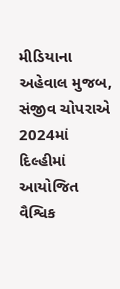મીડિયાના અહેવાલ મુજબ, સંજીવ ચોપરાએ 2024માં દિલ્હીમાં આયોજિત વૈશ્વિક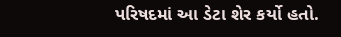પરિષદમાં આ ડેટા શેર કર્યો હતો.